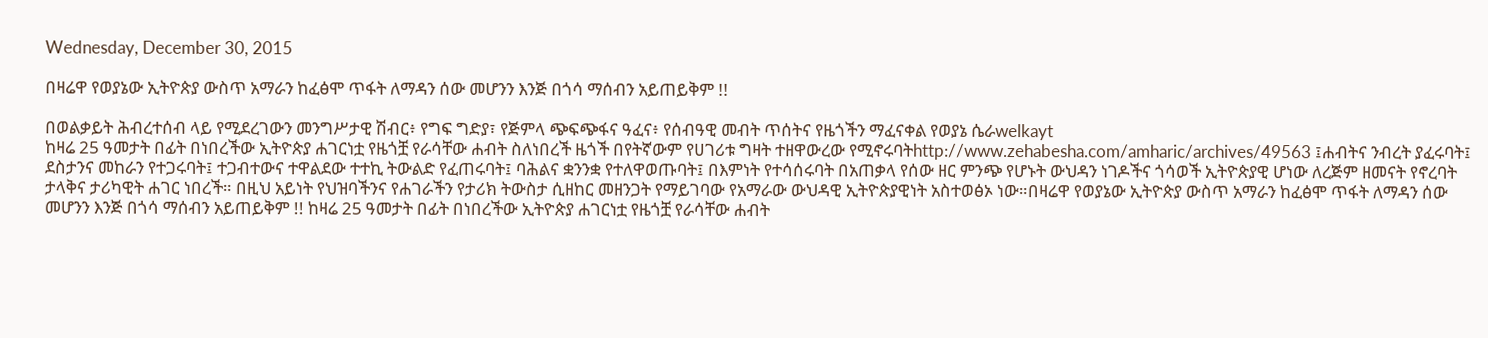Wednesday, December 30, 2015

በዛሬዋ የወያኔው ኢትዮጵያ ውስጥ አማራን ከፈፅሞ ጥፋት ለማዳን ሰው መሆንን እንጅ በጎሳ ማሰብን አይጠይቅም !!

በወልቃይት ሕብረተሰብ ላይ የሚደረገውን መንግሥታዊ ሽብር፥ የግፍ ግድያ፣ የጅምላ ጭፍጭፋና ዓፈና፥ የሰብዓዊ መብት ጥሰትና የዜጎችን ማፈናቀል የወያኔ ሴራwelkayt
ከዛሬ 25 ዓመታት በፊት በነበረችው ኢትዮጵያ ሐገርነቷ የዜጎቿ የራሳቸው ሐብት ስለነበረች ዜጎች በየትኛውም የሀገሪቱ ግዛት ተዘዋውረው የሚኖሩባትhttp://www.zehabesha.com/amharic/archives/49563 ፤ሐብትና ንብረት ያፈሩባት፤ ደስታንና መከራን የተጋሩባት፤ ተጋብተውና ተዋልደው ተተኪ ትውልድ የፈጠሩባት፤ ባሕልና ቋንንቋ የተለዋወጡባት፤ በእምነት የተሳሰሩባት በአጠቃላ የሰው ዘር ምንጭ የሆኑት ውህዳን ነገዶችና ጎሳወች ኢትዮጵያዊ ሆነው ለረጅም ዘመናት የኖረባት ታላቅና ታሪካዊት ሐገር ነበረች። በዚህ አይነት የህዝባችንና የሐገራችን የታሪክ ትውስታ ሲዘከር መዘንጋት የማይገባው የአማራው ውህዳዊ ኢትዮጵያዊነት አስተወፅኦ ነው።በዛሬዋ የወያኔው ኢትዮጵያ ውስጥ አማራን ከፈፅሞ ጥፋት ለማዳን ሰው መሆንን እንጅ በጎሳ ማሰብን አይጠይቅም !! ከዛሬ 25 ዓመታት በፊት በነበረችው ኢትዮጵያ ሐገርነቷ የዜጎቿ የራሳቸው ሐብት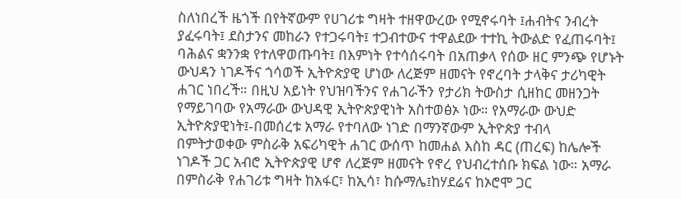ስለነበረች ዜጎች በየትኛውም የሀገሪቱ ግዛት ተዘዋውረው የሚኖሩባት ፤ሐብትና ንብረት ያፈሩባት፤ ደስታንና መከራን የተጋሩባት፤ ተጋብተውና ተዋልደው ተተኪ ትውልድ የፈጠሩባት፤ ባሕልና ቋንንቋ የተለዋወጡባት፤ በእምነት የተሳሰሩባት በአጠቃላ የሰው ዘር ምንጭ የሆኑት ውህዳን ነገዶችና ጎሳወች ኢትዮጵያዊ ሆነው ለረጅም ዘመናት የኖረባት ታላቅና ታሪካዊት ሐገር ነበረች። በዚህ አይነት የህዝባችንና የሐገራችን የታሪክ ትውስታ ሲዘከር መዘንጋት የማይገባው የአማራው ውህዳዊ ኢትዮጵያዊነት አስተወፅኦ ነው። የአማራው ውህድ ኢትዮጵያዊነት፤-በመሰረቱ አማራ የተባለው ነገድ በማንኛውም ኢትዮጵያ ተብላ በምትታወቀው ምስራቅ አፍሪካዊት ሐገር ውሰጥ ከመሐል እስከ ዳር (ጠረፍ) ከሌሎች ነገዶች ጋር አብሮ ኢትዮጵያዊ ሆኖ ለረጅም ዘመናት የኖረ የህብረተሰቡ ክፍል ነው። አማራ በምስራቅ የሐገሪቱ ግዛት ከአፋር፣ ከኢሳ፣ ከሱማሌ፤ከሃደሬና ከኦሮሞ ጋር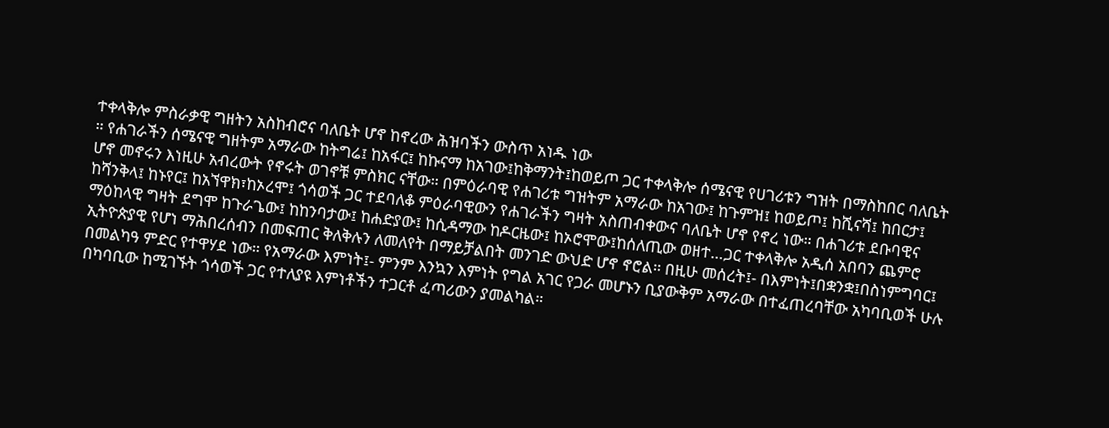ተቀላቅሎ ምስራቃዊ ግዘትን አስከብሮና ባለቤት ሆኖ ከኖረው ሕዝባችን ውስጥ አነዱ ነው
። የሐገራችን ሰሜናዊ ግዘትም አማራው ከትግሬ፤ ከአፋር፤ ከኩናማ ከአገው፤ከቅማንት፤ከወይጦ ጋር ተቀላቅሎ ሰሜናዊ የሀገሪቱን ግዝት በማስከበር ባለቤት ሆኖ መኖሩን እነዚሁ አብረውት የኖሩት ወገኖቹ ምስክር ናቸው። በምዕራባዊ የሐገሪቱ ግዝትም አማራው ከአገው፤ ከጉምዝ፤ ከወይጦ፤ ከሺናሻ፤ ከበርታ፤ ከሻንቅላ፤ ከኑየር፤ ከአኘዋክ፣ከኦረሞ፤ ጎሳወች ጋር ተደባለቆ ምዕራባዊውን የሐገራችን ግዛት አስጠብቀውና ባለቤት ሆኖ የኖረ ነው። በሐገሪቱ ደቡባዊና ማዕከላዊ ግዛት ደግሞ ከጉራጌው፤ ከከንባታው፤ ከሐድያው፤ ከሲዳማው ከዶርዜው፤ ከኦሮሞው፤ከሰለጢው ወዘተ…ጋር ተቀላቅሎ አዲሰ አበባን ጨምሮ ኢትዮጵያዊ የሆነ ማሕበረሰብን በመፍጠር ቅለቅሉን ለመለየት በማይቻልበት መንገድ ውህድ ሆኖ ኖሮል። በዚሁ መሰረት፤- በእምነት፤በቋንቋ፤በስነምግባር፤ በመልካዓ ምድር የተዋሃደ ነው። የአማራው እምነት፤- ምንም እንኳን እምነት የግል አገር የጋራ መሆኑን ቢያውቅም አማራው በተፈጠረባቸው አካባቢወች ሁሉ በካባቢው ከሚገኙት ጎሳወች ጋር የተለያዩ እምነቶችን ተጋርቶ ፈጣሪውን ያመልካል።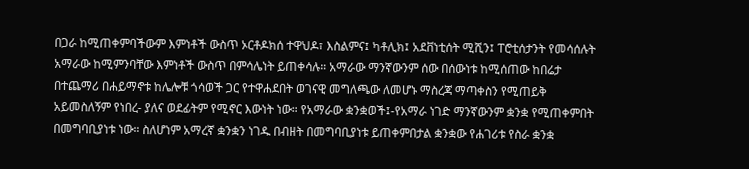በጋራ ከሚጠቀምባችውም እምነቶች ውስጥ ኦርቶዶክሰ ተዋህዶ፣ እስልምና፤ ካቶሊክ፤ አደቨነቲሰት ሚሺን፤ ፐሮቲሰታንት የመሳሰሉት አማራው ከሚምንባቸው እምነቶች ውስጥ በምሳሌነት ይጠቀሳሉ። አማራው ማንኛውንም ሰው በሰውነቱ ከሚሰጠው ከበሬታ በተጨማሪ በሐይማኖቱ ከሌሎቹ ጎሳወች ጋር የተዋሐደበት ወገናዊ መግለጫው ለመሆኑ ማስረጃ ማጣቀስን የሚጠይቅ አይመስለኝም የነበረ- ያለና ወደፊትም የሚኖር እውነት ነው። የአማራው ቋንቋወች፤-የአማራ ነገድ ማንኛውንም ቋንቋ የሚጠቀምበት በመግባቢያነቱ ነው። ስለሆነም አማረኛ ቋንቋን ነገዱ በብዘት በመግባቢያነቱ ይጠቀምበታል ቋንቋው የሐገሪቱ የስራ ቋንቋ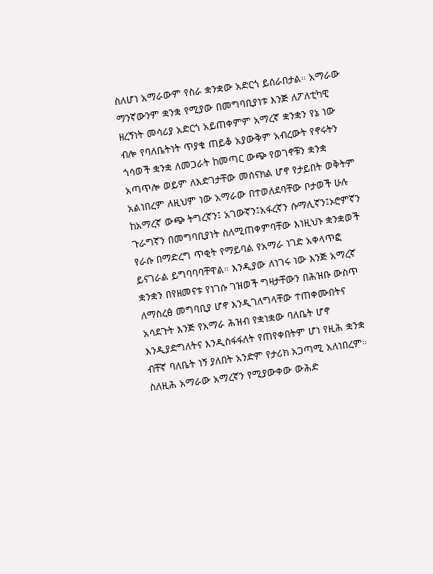ስለሆነ አማራውም የስራ ቋንቋው አድርጎ ይሰራበታል። አማራው ማንኛውንም ቋንቋ የሚያው በመግባቢያነቱ እንጅ ለፖለቲካዊ ዘረኝነት መሳሪያ አድርጎ አይጠቀምም አማረኛ ቋንቋን የኔ ነው ብሎ የባለቤትነት ጥያቄ ጠይቆ አያውቅም አብረውት የኖሩትን ጎሳወች ቋንቋ ለመጋራት ከመጣር ውጭ የወገኖቹን ቋንቋ አጣጥሎ ወይም ለእድገታቸው መሰናክል ሆኖ የታይበት ወቅትም አልነበረም ለዚህም ነው አማራው በተወለደባቸው ቦታወች ሁሉ ከአማረኛ ውጭ ትግረኛን፤ አገውኛን፤አፋረኛን ሱማሊኛን፤ኦሮምኛን ጉራግኛን በመግባቢያነት ስለሚጠቀምባቸው እነዚህኑ ቋንቋወች የራሱ በማድረግ ጥቂት የማይባል የአማራ ነገድ አቀላጥፎ ይናገራል ይግባባባቸዋል። እንዲያው ለነገሩ ነው እንጅ አማረኛ ቋንቋን በየዘመናቱ የነገሱ ገዝወች ግዛታቸውን በሕዝቡ ውስጥ ለማስረፅ መግባቢያ ሆኖ እንዲገለግላቸው ተጠቀሙበትና አሳደጉት እንጅ የአማራ ሕዝብ የቋነቋው ባለቤት ሆኖ እንዲያድግለትና እንዲስፋፋለት የጠየቀበትም ሆነ የዚሕ ቋንቋ ብቸኛ ባለቤት ነኝ ያለበት አንድም የታሪክ አጋጣሚ አለነበረም። ስለዚሕ አማራው አማረኛን የሚያውቀው ውሕድ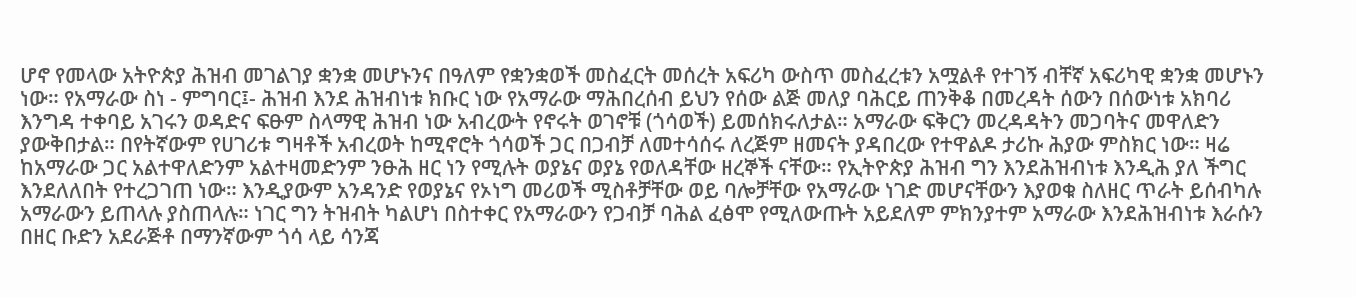ሆኖ የመላው አትዮጵያ ሕዝብ መገልገያ ቋንቋ መሆኑንና በዓለም የቋንቋወች መስፈርት መሰረት አፍሪካ ውስጥ መስፈረቱን አሟልቶ የተገኝ ብቸኛ አፍሪካዊ ቋንቋ መሆኑን ነው። የአማራው ስነ - ምግባር፤- ሕዝብ እንደ ሕዝብነቱ ክቡር ነው የአማራው ማሕበረሰብ ይህን የሰው ልጅ መለያ ባሕርይ ጠንቅቆ በመረዳት ሰውን በሰውነቱ አክባሪ እንግዳ ተቀባይ አገሩን ወዳድና ፍፁም ስላማዊ ሕዝብ ነው አብረውት የኖሩት ወገኖቹ (ጎሳወች) ይመሰክሩለታል። አማራው ፍቅርን መረዳዳትን መጋባትና መዋለድን ያውቅበታል። በየትኛውም የሀገሪቱ ግዛቶች አብረወት ከሚኖሮት ጎሳወች ጋር በጋብቻ ለመተሳሰሩ ለረጅም ዘመናት ያዳበረው የተዋልዶ ታሪኩ ሕያው ምስክር ነው። ዛሬ ከአማራው ጋር አልተዋለድንም አልተዛመድንም ንፁሕ ዘር ነን የሚሉት ወያኔና ወያኔ የወለዳቸው ዘረኞች ናቸው። የኢትዮጵያ ሕዝብ ግን እንደሕዝብነቱ እንዲሕ ያለ ችግር እንደለለበት የተረጋገጠ ነው። እንዲያውም አንዳንድ የወያኔና የኦነግ መሪወች ሚስቶቻቸው ወይ ባሎቻቸው የአማራው ነገድ መሆናቸውን እያወቁ ስለዘር ጥራት ይሰብካሉ አማራውን ይጠላሉ ያስጠላሉ። ነገር ግን ትዝብት ካልሆነ በስተቀር የአማራውን የጋብቻ ባሕል ፈፅሞ የሚለውጡት አይደለም ምክንያተም አማራው እንደሕዝብነቱ እራሱን በዘር ቡድን አደራጅቶ በማንኛውም ጎሳ ላይ ሳንጃ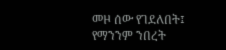መዞ ሰው የገደለበት፤ የማንንም ንበረት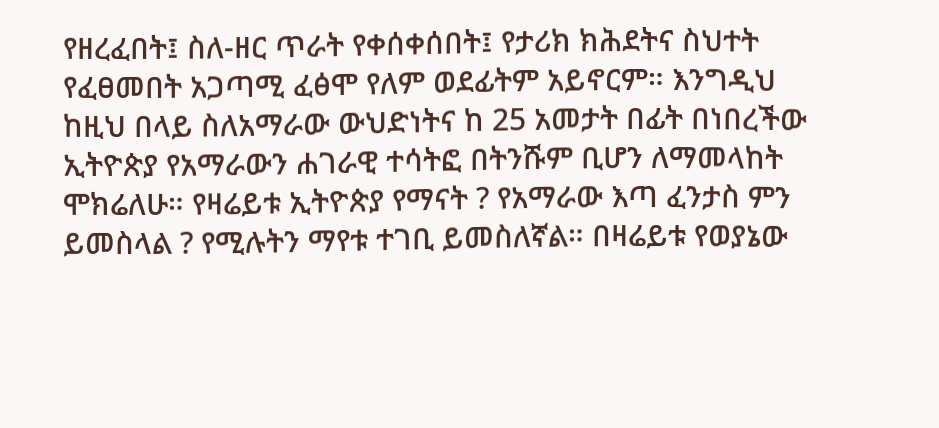የዘረፈበት፤ ስለ-ዘር ጥራት የቀሰቀሰበት፤ የታሪክ ክሕደትና ስህተት የፈፀመበት አጋጣሚ ፈፅሞ የለም ወደፊትም አይኖርም። እንግዲህ ከዚህ በላይ ስለአማራው ውህድነትና ከ 25 አመታት በፊት በነበረችው ኢትዮጵያ የአማራውን ሐገራዊ ተሳትፎ በትንሹም ቢሆን ለማመላከት ሞክሬለሁ። የዛሬይቱ ኢትዮጵያ የማናት ? የአማራው እጣ ፈንታስ ምን ይመስላል ? የሚሉትን ማየቱ ተገቢ ይመስለኛል። በዛሬይቱ የወያኔው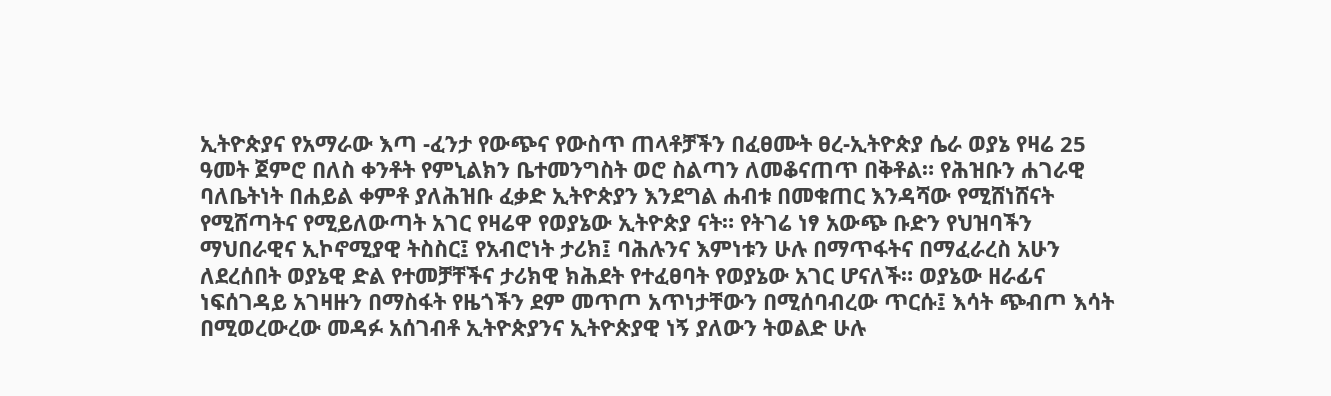ኢትዮጵያና የአማራው እጣ -ፈንታ የውጭና የውስጥ ጠላቶቻችን በፈፀሙት ፀረ-ኢትዮጵያ ሴራ ወያኔ የዛሬ 25 ዓመት ጀምሮ በለስ ቀንቶት የምኒልክን ቤተመንግስት ወሮ ስልጣን ለመቆናጠጥ በቅቶል። የሕዝቡን ሐገራዊ ባለቤትነት በሐይል ቀምቶ ያለሕዝቡ ፈቃድ ኢትዮጵያን እንደግል ሐብቱ በመቁጠር እንዳሻው የሚሸነሸናት የሚሸጣትና የሚይለውጣት አገር የዛሬዋ የወያኔው ኢትዮጵያ ናት። የትገሬ ነፃ አውጭ ቡድን የህዝባችን ማህበራዊና ኢኮኖሚያዊ ትስስር፤ የአብሮነት ታሪክ፤ ባሕሉንና እምነቱን ሁሉ በማጥፋትና በማፈራረስ አሁን ለደረሰበት ወያኔዊ ድል የተመቻቸችና ታሪክዊ ክሕደት የተፈፀባት የወያኔው አገር ሆናለች። ወያኔው ዘራፊና ነፍሰገዳይ አገዛዙን በማስፋት የዜጎችን ደም መጥጦ አጥነታቸውን በሚሰባብረው ጥርሱ፤ እሳት ጭብጦ እሳት በሚወረውረው መዳፉ አሰገብቶ ኢትዮጵያንና ኢትዮጵያዊ ነኝ ያለውን ትወልድ ሁሉ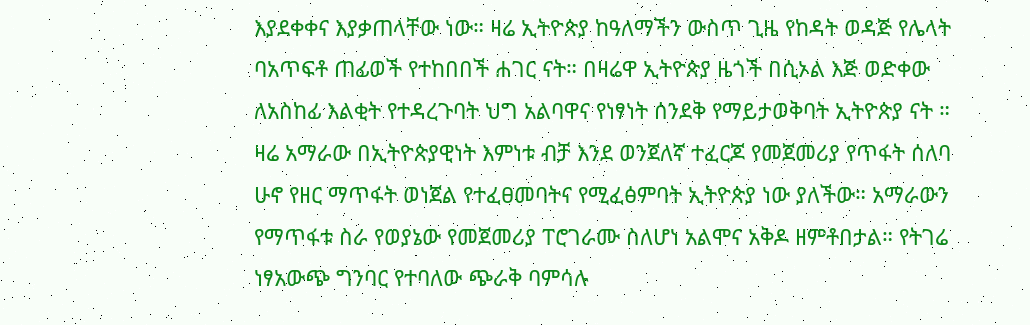እያደቀቀና እያቃጠላቸው ነው። ዛሬ ኢትዮጵያ ከዓለማችን ውስጥ ጊዜ የከዳት ወዳጅ የሌላት ባአጥፍቶ ጠፊወች የተከበበች ሐገር ናት። በዛሬዋ ኢትዮጵያ ዜጎች በሲኦል እጅ ወድቀው ለአስከፊ እልቂት የተዳረጉባት ህግ አልባዋና የነፃነት ሰንደቅ የማይታወቅባት ኢትዮጵያ ናት ። ዛሬ አማራው በኢትዮጵያዊነት እምነቱ ብቻ እንደ ወንጀለኛ ተፈርጆ የመጀመሪያ የጥፋት ሰለባ ሁኖ የዘር ማጥፋት ወነጀል የተፈፀመባትና የሚፈፅምባት ኢትዮጵያ ነው ያለችው። አማራውን የማጥፋቱ ስራ የወያኔው የመጀመሪያ ፐሮገራሙ ስለሆነ አልሞና አቅዶ ዘምቶበታል። የትገሬ ነፃአውጭ ግንባር የተባለው ጭራቅ ባምሳሉ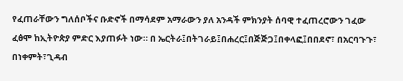የፈጠራቸውን ግለሰቦችና ቡድኖች በማሳደም አማራውን ያለ አንዳች ምክንያት ሰባዊ ተፈጠረሮውን ገፈው ፈፅሞ ከኢትዮጵያ ምድር እያጠፉት ነው። በ ኤርትራ፤በትገራይ፤በሐረር፤በጅጅጋ፤በቀላፎ፤በበደኖ፣ በአርባጉጉ፣ በነቀምት፣ጊዳብ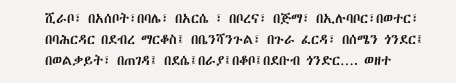ሺራቦ፣ በአሰቦት፣በባሌ፣ በአርሴ ፣ በቦረና፣ በጅማ፣ በኢሉባቦር፣በወተር፣ በባሕርዳር በደብረ ማርቆስ፤ በቤንሻንጉል፣ በጉራ ፈርዳ፣ በሰሜን ጎንደር፤ በወልቃይት፣ በጠገዳ፤ በደሴ፤በራያ፤በቆቦ፤በደቡብ ጎንድር…. ወዘተ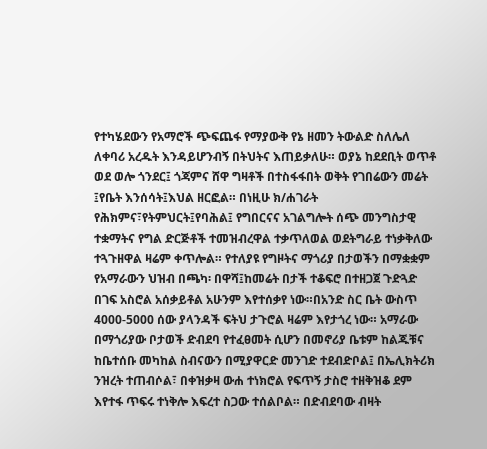የተካሄደውን የአማሮች ጭፍጨፋ የማያውቅ የኔ ዘመን ትውልድ ስለሌለ ለቀባሪ አረዱት እንዳይሆንብኝ በትህትና እጠይቃለሁ። ወያኔ ከደደቢት ወጥቶ ወደ ወሎ ጎንደር፤ ጎጃምና ሸዋ ግዛቶች በተስፋፋበት ወቅት የገበሬውን መሬት ፤የቤት እንሰሳት፤እህል ዘርፎል። በነዚሁ ክ/ሐገራት የሕክምና፣የትምህርት፤የባሕል፤ የግበርናና አገልግሎት ሰጭ መንግስታዊ ተቋማትና የግል ድርጅቶች ተመዝብረዋል ተቃጥለወል ወደትግራይ ተነቃቅለው ተጓጉዘዋል ዛሬም ቀጥሎል። የተለያዩ የግዞትና ማጎሪያ በታወችን በማቋቋም የአማራውን ህዝብ በጫካ፡ በዋሻ፤ከመሬት በታች ተቆፍሮ በተዘጋጀ ጉድጓድ በገፍ አስሮል አሰቃይቶል አሁንም እየተሰቃየ ነው።በአንድ ስር ቤት ውስጥ 4000-5000 ሰው ያላንዳች ፍትህ ታጉሮል ዛሬም እየታጎረ ነው። አማራው በማጎሪያው ቦታወች ድብደባ የተፈፀመት ሲሆን በመኖሪያ ቤቱም ከልጁቹና ከቤተሰቡ መካከል ስብናውን በሚያዋርድ መንገድ ተደብድቦል፤ በኤሊክትሪክ ንዝረት ተጠብሶል፣ በቀዝቃዛ ውሐ ተነክሮል የፍጥኝ ታስሮ ተዘቅዝቆ ደም እየተፋ ጥፍሩ ተነቅሎ እፍረተ ስጋው ተሰልቦል። በድብደባው ብዛት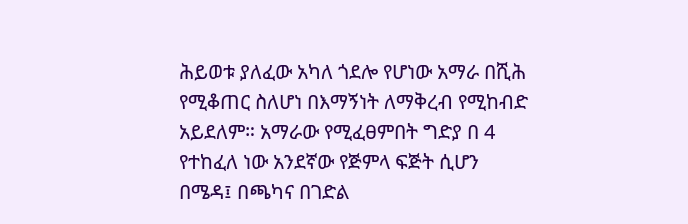ሕይወቱ ያለፈው አካለ ጎደሎ የሆነው አማራ በሺሕ የሚቆጠር ስለሆነ በእማኝነት ለማቅረብ የሚከብድ አይደለም። አማራው የሚፈፀምበት ግድያ በ 4 የተከፈለ ነው አንደኛው የጅምላ ፍጅት ሲሆን በሜዳ፤ በጫካና በገድል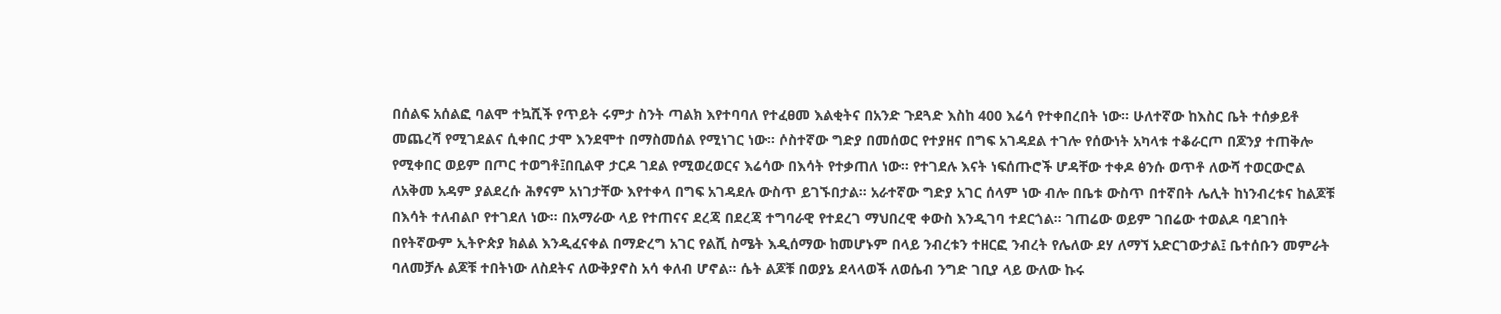በሰልፍ አሰልፎ ባልሞ ተኳሺች የጥይት ሩምታ ስንት ጣልክ እየተባባለ የተፈፀመ እልቂትና በአንድ ጉደጓድ እስከ 400 እሬሳ የተቀበረበት ነው። ሁለተኛው ከእስር ቤት ተሰቃይቶ መጨረሻ የሚገደልና ሲቀበር ታሞ እንደሞተ በማስመሰል የሚነገር ነው። ሶስተኛው ግድያ በመሰወር የተያዘና በግፍ አገዳደል ተገሎ የሰውነት አካላቱ ተቆራርጦ በጆንያ ተጠቅሎ የሚቀበር ወይም በጦር ተወግቶ፤በቢልዋ ታርዶ ገደል የሚወረወርና እሬሳው በእሳት የተቃጠለ ነው። የተገደሉ እናት ነፍሰጡሮች ሆዳቸው ተቀዶ ፅንሱ ወጥቶ ለውሻ ተወርውሮል ለአቅመ አዳም ያልደረሱ ሕፃናም አነገታቸው እየተቀላ በግፍ አገዳደሉ ውስጥ ይገኙበታል። አራተኛው ግድያ አገር ሰላም ነው ብሎ በቤቱ ውስጥ በተኛበት ሌሊት ከነንብረቱና ከልጆቹ በእሳት ተለብልቦ የተገደለ ነው። በአማራው ላይ የተጠናና ደረጃ በደረጃ ተግባራዊ የተደረገ ማህበረዊ ቀውስ እንዲገባ ተደርጎል። ገጠሬው ወይም ገበሬው ተወልዶ ባደገበት በየትኛውም ኢትዮጵያ ክልል እንዲፈናቀል በማድረግ አገር የልሺ ስሜት እዲሰማው ከመሆኑም በላይ ንብረቱን ተዘርፎ ንብረት የሌለው ደሃ ለማኘ አድርገውታል፤ ቤተሰቡን መምራት ባለመቻሉ ልጆቹ ተበትነው ለስደትና ለውቅያኖስ አሳ ቀለብ ሆኖል። ሴት ልጆቹ በወያኔ ደላላወች ለወሴብ ንግድ ገቢያ ላይ ውለው ኩሩ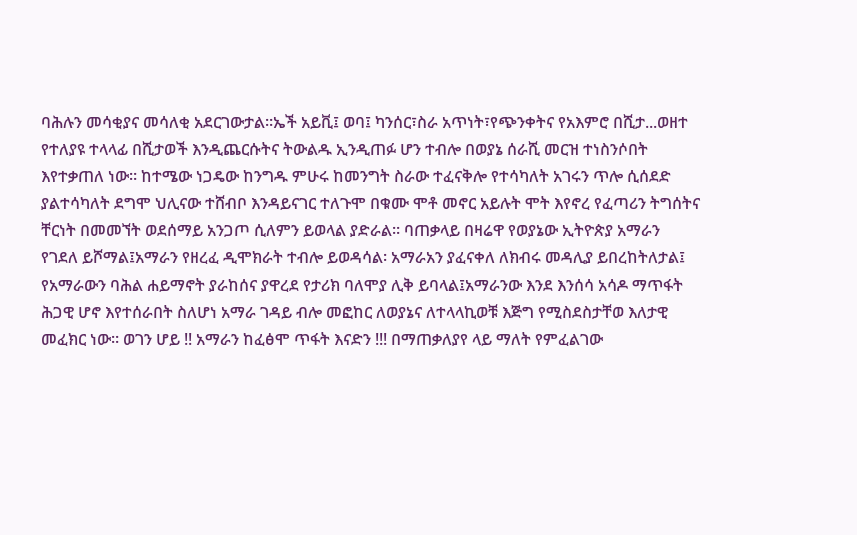ባሕሉን መሳቂያና መሳለቂ አደርገውታል።ኤች አይቪ፤ ወባ፤ ካንሰር፣ስራ አጥነት፣የጭንቀትና የአእምሮ በሺታ...ወዘተ የተለያዩ ተላላፊ በሺታወች እንዲጨርሱትና ትውልዱ ኢንዲጠፉ ሆን ተብሎ በወያኔ ሰራሺ መርዝ ተነስንሶበት እየተቃጠለ ነው። ከተሜው ነጋዴው ከንግዱ ምሁሩ ከመንግት ስራው ተፈናቅሎ የተሳካለት አገሩን ጥሎ ሲሰደድ ያልተሳካለት ደግሞ ህሊናው ተሸብቦ እንዳይናገር ተለጉሞ በቁሙ ሞቶ መኖር አይሉት ሞት እየኖረ የፈጣሪን ትግሰትና ቸርነት በመመኘት ወደሰማይ አንጋጦ ሲለምን ይወላል ያድራል። ባጠቃላይ በዛሬዋ የወያኔው ኢትዮጵያ አማራን የገደለ ይሾማል፤አማራን የዘረፈ ዲሞክራት ተብሎ ይወዳሳል፡ አማራአን ያፈናቀለ ለክብሩ መዳሊያ ይበረከትለታል፤ የአማራውን ባሕል ሐይማኖት ያራከሰና ያዋረደ የታሪክ ባለሞያ ሊቅ ይባላል፤አማራንው እንደ እንሰሳ አሳዶ ማጥፋት ሕጋዊ ሆኖ እየተሰራበት ስለሆነ አማራ ገዳይ ብሎ መፎከር ለወያኔና ለተላላኪወቹ እጅግ የሚስደስታቸወ እለታዊ መፈክር ነው። ወገን ሆይ !! አማራን ከፈፅሞ ጥፋት እናድን !!! በማጠቃለያየ ላይ ማለት የምፈልገው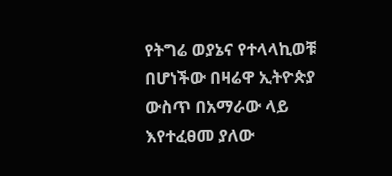የትግሬ ወያኔና የተላላኪወቹ በሆነችው በዛሬዋ ኢትዮጵያ ውስጥ በአማራው ላይ እየተፈፀመ ያለው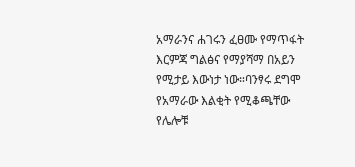አማራንና ሐገሩን ፈፀሙ የማጥፋት እርምጃ ግልፅና የማያሻማ በአይን የሚታይ እውነታ ነው።ባንፃሩ ደግሞ የአማራው እልቂት የሚቆጫቸው የሌሎቹ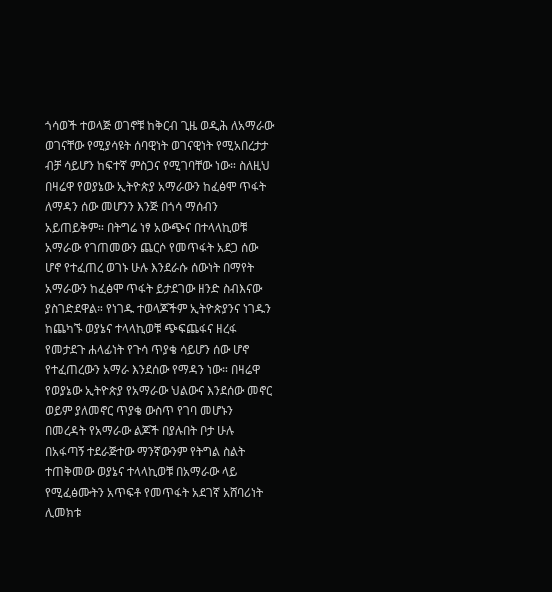ጎሳወች ተወላጅ ወገኖቹ ከቅርብ ጊዜ ወዲሕ ለአማራው ወገናቸው የሚያሳዩት ሰባዊነት ወገናዊነት የሚአበረታታ ብቻ ሳይሆን ከፍተኛ ምስጋና የሚገባቸው ነው። ስለዚህ በዛሬዋ የወያኔው ኢትዮጵያ አማራውን ከፈፅሞ ጥፋት ለማዳን ሰው መሆንን እንጅ በጎሳ ማሰብን አይጠይቅም። በትግሬ ነፃ አውጭና በተላላኪወቹ አማራው የገጠመውን ጨርሶ የመጥፋት አደጋ ሰው ሆኖ የተፈጠረ ወገኑ ሁሉ እንደራሱ ሰውነት በማየት አማራውን ከፈፅሞ ጥፋት ይታደገው ዘንድ ስብእናው ያስገድደዋል። የነገዱ ተወላጆችም ኢትዮጵያንና ነገዱን ከጨካኙ ወያኔና ተላላኪወቹ ጭፍጨፋና ዘረፋ የመታደጉ ሐላፊነት የጉሳ ጥያቄ ሳይሆን ሰው ሆኖ የተፈጠረውን አማራ እንደሰው የማዳን ነው። በዛሬዋ የወያኔው ኢትዮጵያ የአማራው ህልውና እንደሰው መኖር ወይም ያለመኖር ጥያቄ ውስጥ የገባ መሆኑን በመረዳት የአማራው ልጆች በያሉበት ቦታ ሁሉ በአፋጣኝ ተደራጅተው ማንኛውንም የትግል ስልት ተጠቅመው ወያኔና ተላላኪወቹ በአማራው ላይ የሚፈፅሙትን አጥፍቶ የመጥፋት አደገኛ አሸባሪነት ሊመክቱ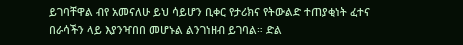ይገባቸዋል ብየ አመናለሁ ይህ ሳይሆን ቢቀር የታሪክና የትውልድ ተጠያቂነት ፈተና በራሳችን ላይ እያንዣበበ መሆኑል ልንገነዘብ ይገባል። ድል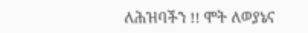ለሕዝባችን !! ሞት ለወያኔና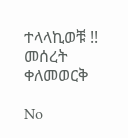ተላላኪወቹ !! መሰረት ቀለመወርቅ

No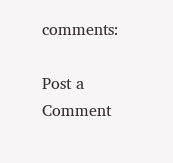comments:

Post a Comment